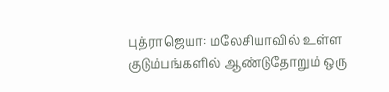புத்ராஜெயா: மலேசியாவில் உள்ள குடும்பங்களில் ஆண்டுதோறும் ஒரு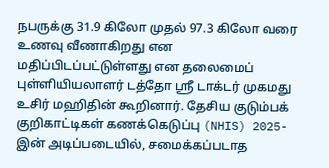நபருக்கு 31.9 கிலோ முதல் 97.3 கிலோ வரை உணவு வீணாகிறது என மதிப்பிடப்பட்டுள்ளது என தலைமைப் புள்ளியியலாளர் டத்தோ ஶ்ரீ டாக்டர் முகமது உசிர் மஹிதின் கூறினார். தேசிய குடும்பக் குறிகாட்டிகள் கணக்கெடுப்பு (NHIS) 2025-இன் அடிப்படையில், சமைக்கப்படாத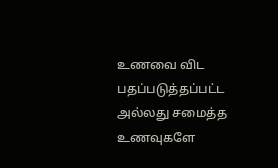உணவை விட பதப்படுத்தப்பட்ட அல்லது சமைத்த உணவுகளே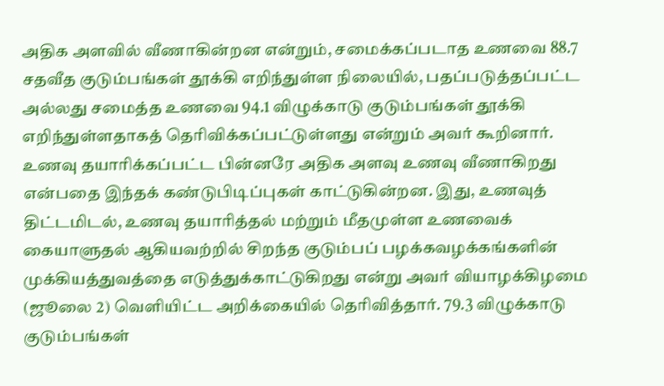அதிக அளவில் வீணாகின்றன என்றும், சமைக்கப்படாத உணவை 88.7 சதவீத குடும்பங்கள் தூக்கி எறிந்துள்ள நிலையில், பதப்படுத்தப்பட்ட அல்லது சமைத்த உணவை 94.1 விழுக்காடு குடும்பங்கள் தூக்கி எறிந்துள்ளதாகத் தெரிவிக்கப்பட்டுள்ளது என்றும் அவர் கூறினார்.
உணவு தயாரிக்கப்பட்ட பின்னரே அதிக அளவு உணவு வீணாகிறது என்பதை இந்தக் கண்டுபிடிப்புகள் காட்டுகின்றன. இது, உணவுத் திட்டமிடல், உணவு தயாரித்தல் மற்றும் மீதமுள்ள உணவைக் கையாளுதல் ஆகியவற்றில் சிறந்த குடும்பப் பழக்கவழக்கங்களின் முக்கியத்துவத்தை எடுத்துக்காட்டுகிறது என்று அவர் வியாழக்கிழமை (ஜூலை 2) வெளியிட்ட அறிக்கையில் தெரிவித்தார். 79.3 விழுக்காடு குடும்பங்கள்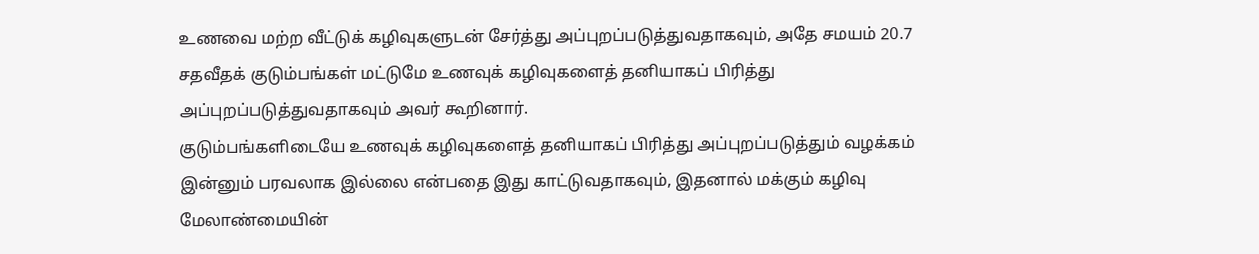உணவை மற்ற வீட்டுக் கழிவுகளுடன் சேர்த்து அப்புறப்படுத்துவதாகவும், அதே சமயம் 20.7 சதவீதக் குடும்பங்கள் மட்டுமே உணவுக் கழிவுகளைத் தனியாகப் பிரித்து அப்புறப்படுத்துவதாகவும் அவர் கூறினார்.
குடும்பங்களிடையே உணவுக் கழிவுகளைத் தனியாகப் பிரித்து அப்புறப்படுத்தும் வழக்கம் இன்னும் பரவலாக இல்லை என்பதை இது காட்டுவதாகவும், இதனால் மக்கும் கழிவு மேலாண்மையின்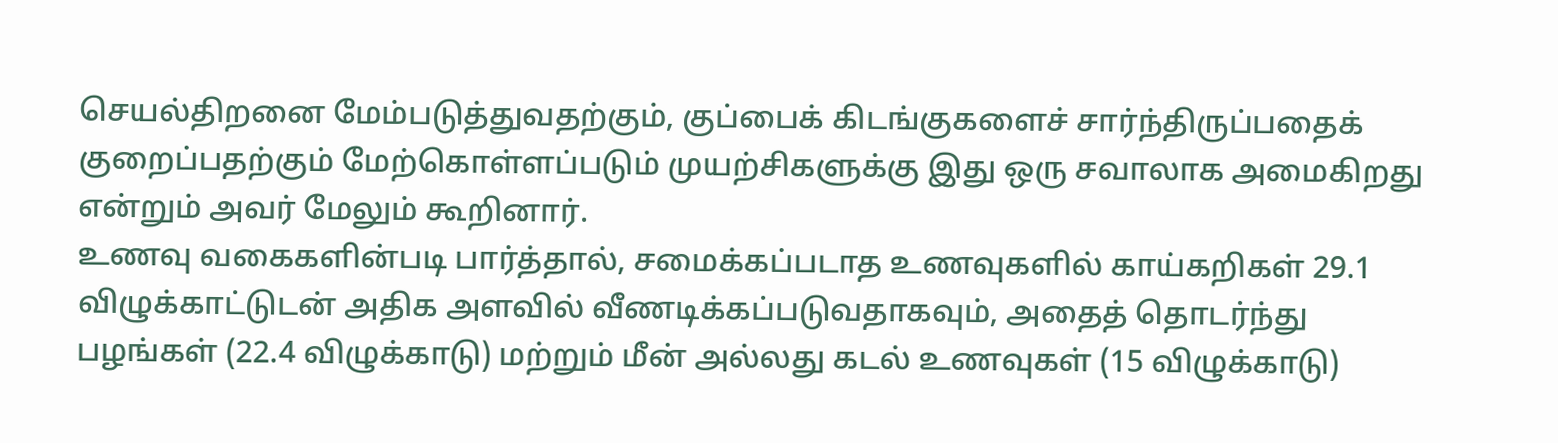செயல்திறனை மேம்படுத்துவதற்கும், குப்பைக் கிடங்குகளைச் சார்ந்திருப்பதைக் குறைப்பதற்கும் மேற்கொள்ளப்படும் முயற்சிகளுக்கு இது ஒரு சவாலாக அமைகிறது என்றும் அவர் மேலும் கூறினார்.
உணவு வகைகளின்படி பார்த்தால், சமைக்கப்படாத உணவுகளில் காய்கறிகள் 29.1 விழுக்காட்டுடன் அதிக அளவில் வீணடிக்கப்படுவதாகவும், அதைத் தொடர்ந்து பழங்கள் (22.4 விழுக்காடு) மற்றும் மீன் அல்லது கடல் உணவுகள் (15 விழுக்காடு)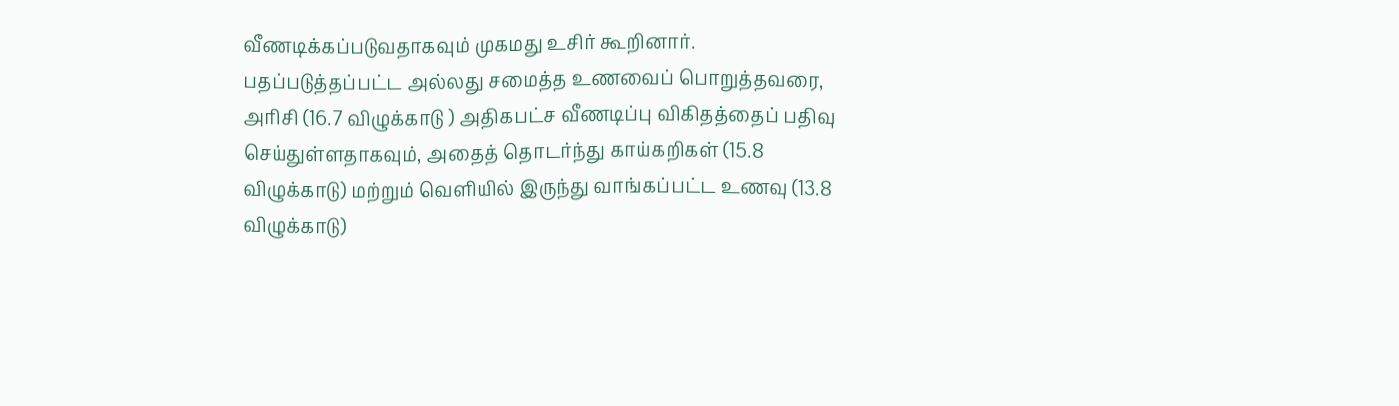வீணடிக்கப்படுவதாகவும் முகமது உசிர் கூறினார். பதப்படுத்தப்பட்ட அல்லது சமைத்த உணவைப் பொறுத்தவரை, அரிசி (16.7 விழுக்காடு ) அதிகபட்ச வீணடிப்பு விகிதத்தைப் பதிவு செய்துள்ளதாகவும், அதைத் தொடர்ந்து காய்கறிகள் (15.8 விழுக்காடு) மற்றும் வெளியில் இருந்து வாங்கப்பட்ட உணவு (13.8 விழுக்காடு)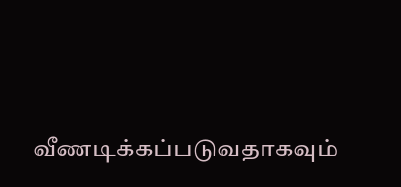வீணடிக்கப்படுவதாகவும்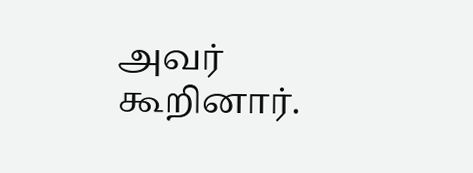அவர் கூறினார்.